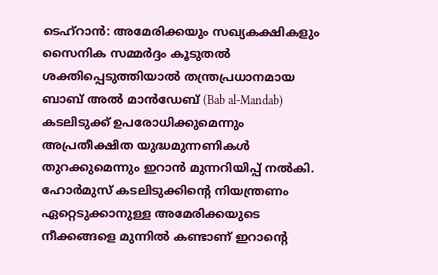ടെഹ്റാൻ: അമേരിക്കയും സഖ്യകക്ഷികളും സൈനിക സമ്മർദ്ദം കൂടുതൽ ശക്തിപ്പെടുത്തിയാൽ തന്ത്രപ്രധാനമായ ബാബ് അൽ മാൻഡേബ് (Bab al-Mandab) കടലിടുക്ക് ഉപരോധിക്കുമെന്നും അപ്രതീക്ഷിത യുദ്ധമുന്നണികൾ തുറക്കുമെന്നും ഇറാൻ മുന്നറിയിപ്പ് നൽകി. ഹോർമുസ് കടലിടുക്കിന്റെ നിയന്ത്രണം ഏറ്റെടുക്കാനുള്ള അമേരിക്കയുടെ നീക്കങ്ങളെ മുന്നിൽ കണ്ടാണ് ഇറാന്റെ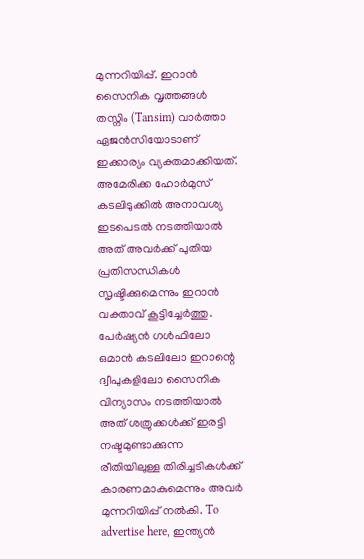മുന്നറിയിപ്പ്. ഇറാൻ സൈനിക വൃത്തങ്ങൾ തസ്നിം (Tansim) വാർത്താ ഏജൻസിയോടാണ് ഇക്കാര്യം വ്യക്തമാക്കിയത്. അമേരിക്ക ഹോർമുസ് കടലിടുക്കിൽ അനാവശ്യ ഇടപെടൽ നടത്തിയാൽ അത് അവർക്ക് പുതിയ പ്രതിസന്ധികൾ സൃഷ്ടിക്കുമെന്നും ഇറാൻ വക്താവ് കൂട്ടിച്ചേർത്തു. പേർഷ്യൻ ഗൾഫിലോ ഒമാൻ കടലിലോ ഇറാന്റെ ദ്വീപുകളിലോ സൈനിക വിന്യാസം നടത്തിയാൽ അത് ശത്രുക്കൾക്ക് ഇരട്ടി നഷ്ടമുണ്ടാക്കുന്ന രീതിയിലുള്ള തിരിച്ചടികൾക്ക് കാരണമാകുമെന്നും അവർ മുന്നറിയിപ്പ് നൽകി. To advertise here, ഇന്ത്യൻ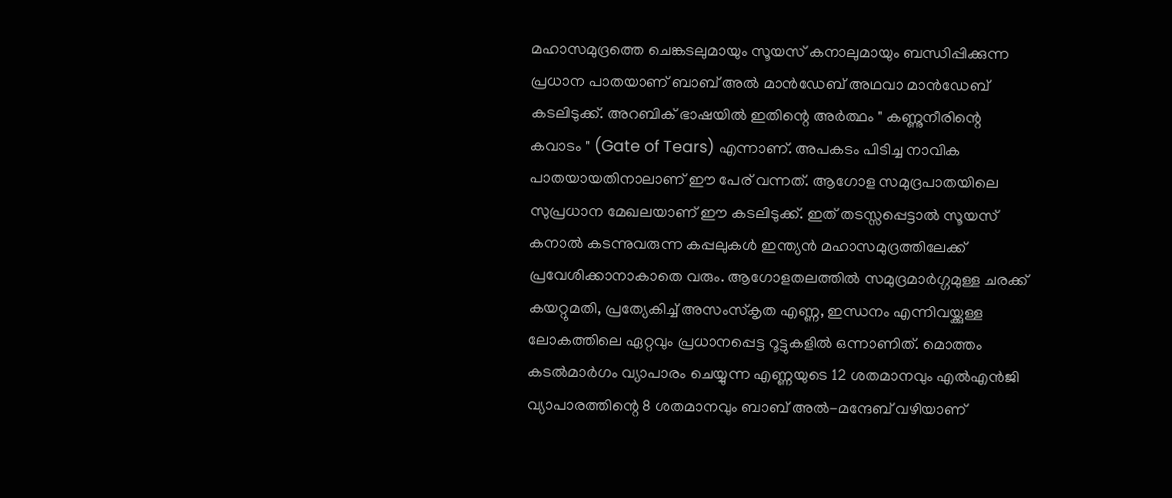മഹാസമുദ്രത്തെ ചെങ്കടലുമായും സൂയസ് കനാലുമായും ബന്ധിപ്പിക്കുന്ന പ്രധാന പാതയാണ് ബാബ് അൽ മാൻഡേബ് അഥവാ മാൻഡേബ് കടലിടുക്ക്. അറബിക് ഭാഷയിൽ ഇതിന്റെ അർത്ഥം " കണ്ണുനീരിന്റെ കവാടം " (Gate of Tears) എന്നാണ്. അപകടം പിടിച്ച നാവിക പാതയായതിനാലാണ് ഈ പേര് വന്നത്. ആഗോള സമുദ്രപാതയിലെ സുപ്രധാന മേഖലയാണ് ഈ കടലിടുക്ക്. ഇത് തടസ്സപ്പെട്ടാൽ സൂയസ് കനാൽ കടന്നുവരുന്ന കപ്പലുകൾ ഇന്ത്യൻ മഹാസമുദ്രത്തിലേക്ക് പ്രവേശിക്കാനാകാതെ വരും. ആഗോളതലത്തിൽ സമുദ്രമാർഗ്ഗമുള്ള ചരക്ക് കയറ്റുമതി, പ്രത്യേകിച്ച് അസംസ്കൃത എണ്ണ, ഇന്ധനം എന്നിവയ്ക്കുള്ള ലോകത്തിലെ ഏറ്റവും പ്രധാനപ്പെട്ട റൂട്ടുകളിൽ ഒന്നാണിത്. മൊത്തം കടൽമാർഗം വ്യാപാരം ചെയ്യുന്ന എണ്ണയുടെ 12 ശതമാനവും എൽഎൻജി വ്യാപാരത്തിന്റെ 8 ശതമാനവും ബാബ് അൽ-മന്ദേബ് വഴിയാണ്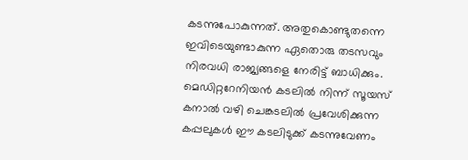കടന്നുപോകുന്നത്. അതുകൊണ്ടുതന്നെ ഇവിടെയുണ്ടാകുന്ന ഏതൊരു തടസവും നിരവധി രാജ്യങ്ങളെ നേരിട്ട് ബാധിക്കും. മെഡിറ്ററേനിയൻ കടലിൽ നിന്ന് സൂയസ് കനാൽ വഴി ചെങ്കടലിൽ പ്രവേശിക്കുന്ന കപ്പലുകൾ ഈ കടലിടുക്ക് കടന്നുവേണം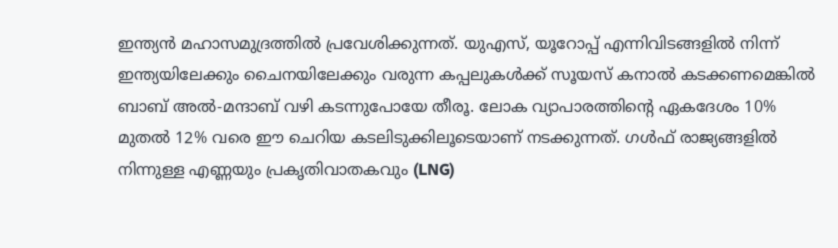ഇന്ത്യൻ മഹാസമുദ്രത്തിൽ പ്രവേശിക്കുന്നത്. യുഎസ്, യൂറോപ്പ് എന്നിവിടങ്ങളിൽ നിന്ന് ഇന്ത്യയിലേക്കും ചൈനയിലേക്കും വരുന്ന കപ്പലുകൾക്ക് സൂയസ് കനാൽ കടക്കണമെങ്കിൽ ബാബ് അൽ-മന്ദാബ് വഴി കടന്നുപോയേ തീരൂ. ലോക വ്യാപാരത്തിന്റെ ഏകദേശം 10% മുതൽ 12% വരെ ഈ ചെറിയ കടലിടുക്കിലൂടെയാണ് നടക്കുന്നത്. ഗൾഫ് രാജ്യങ്ങളിൽ നിന്നുള്ള എണ്ണയും പ്രകൃതിവാതകവും (LNG)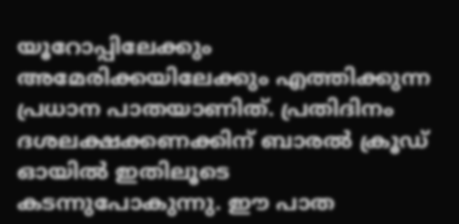യൂറോപ്പിലേക്കും അമേരിക്കയിലേക്കും എത്തിക്കുന്ന പ്രധാന പാതയാണിത്. പ്രതിദിനം ദശലക്ഷക്കണക്കിന് ബാരൽ ക്രൂഡ് ഓയിൽ ഇതിലൂടെ കടന്നുപോകുന്നു. ഈ പാത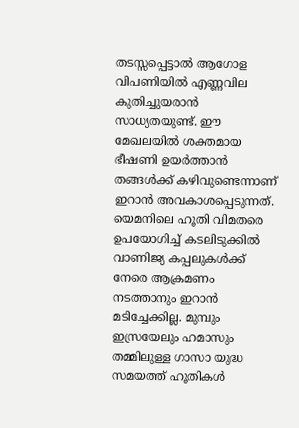തടസ്സപ്പെട്ടാൽ ആഗോള വിപണിയിൽ എണ്ണവില കുതിച്ചുയരാൻ സാധ്യതയുണ്ട്. ഈ മേഖലയിൽ ശക്തമായ ഭീഷണി ഉയർത്താൻ തങ്ങൾക്ക് കഴിവുണ്ടെന്നാണ് ഇറാൻ അവകാശപ്പെടുന്നത്. യെമനിലെ ഹൂതി വിമതരെ ഉപയോഗിച്ച് കടലിടുക്കിൽ വാണിജ്യ കപ്പലുകൾക്ക് നേരെ ആക്രമണം നടത്താനും ഇറാൻ മടിച്ചേക്കില്ല. മുമ്പും ഇസ്രയേലും ഹമാസും തമ്മിലുള്ള ഗാസാ യുദ്ധ സമയത്ത് ഹൂതികൾ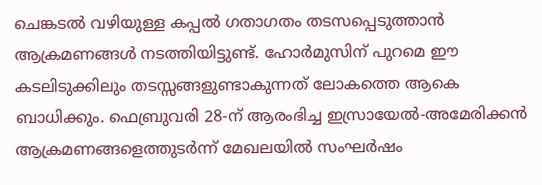ചെങ്കടൽ വഴിയുള്ള കപ്പൽ ഗതാഗതം തടസപ്പെടുത്താൻ ആക്രമണങ്ങൾ നടത്തിയിട്ടുണ്ട്. ഹോർമുസിന് പുറമെ ഈ കടലിടുക്കിലും തടസ്സങ്ങളുണ്ടാകുന്നത് ലോകത്തെ ആകെ ബാധിക്കും. ഫെബ്രുവരി 28-ന് ആരംഭിച്ച ഇസ്രായേൽ-അമേരിക്കൻ ആക്രമണങ്ങളെത്തുടർന്ന് മേഖലയിൽ സംഘർഷം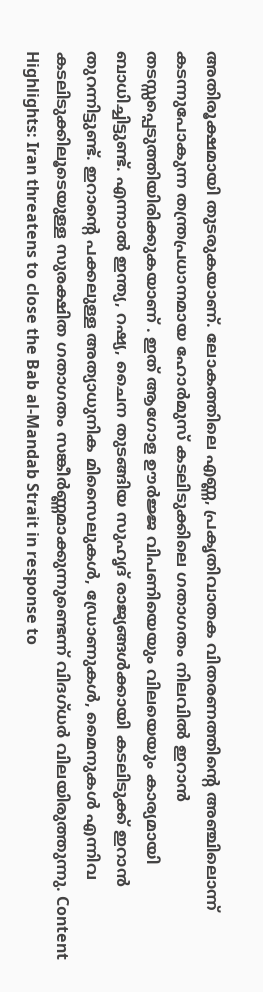അതിരൂക്ഷമായി തുടരുകയാണ്. ലോകത്തിലെ എണ്ണ, പ്രകൃതിവാതക വിതരണത്തിന്റെ അഞ്ചിലൊന്ന് കടന്നുപോകുന്ന തന്ത്രപ്രധാനമായ ഹോർമുസ് കടലിടുക്കിലെ ഗതാഗതം നിലവിൽ ഇറാൻ തടസ്സപ്പെടുത്തിയിരിക്കുകയാണ് . ഇത് ആഗോള ഊർജ്ജ വിപണിയെയും വിലയെയും കാര്യമായി ബാധിച്ചിട്ടുണ്ട്. എന്നാൽ ഇന്ത്യ, റഷ്യ, ചൈന തുടങ്ങിയ സുഹൃദ് രാജ്യങ്ങൾക്കായി കടലിടുക്ക് ഇറാൻ തുറന്നിട്ടുണ്ട്. ഇറാന്റെ പക്കലുള്ള അത്യാധുനിക മിസൈലുകൾ, ഡ്രോണുകൾ, മൈനുകൾ എന്നിവ കടലിടുക്കിലൂടെയുള്ള സുരക്ഷിത ഗതാഗതം സങ്കീർണ്ണമാക്കുന്നുണ്ടെന്ന് വിദഗ്ധർ വിലയിരുത്തുന്നു. Content Highlights: Iran threatens to close the Bab al-Mandab Strait in response to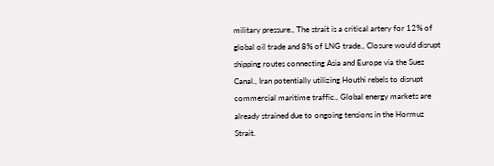military pressure., The strait is a critical artery for 12% of global oil trade and 8% of LNG trade., Closure would disrupt shipping routes connecting Asia and Europe via the Suez Canal., Iran potentially utilizing Houthi rebels to disrupt commercial maritime traffic., Global energy markets are already strained due to ongoing tensions in the Hormuz Strait.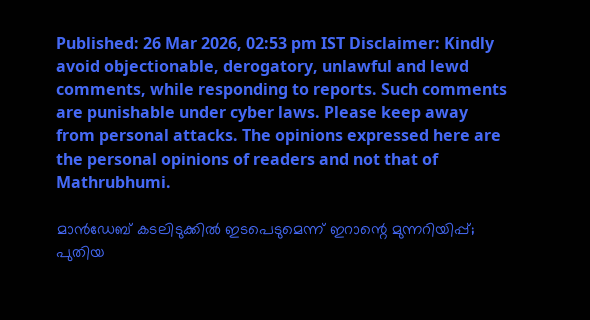Published: 26 Mar 2026, 02:53 pm IST Disclaimer: Kindly avoid objectionable, derogatory, unlawful and lewd comments, while responding to reports. Such comments are punishable under cyber laws. Please keep away from personal attacks. The opinions expressed here are the personal opinions of readers and not that of Mathrubhumi.

മാൻഡേബ് കടലിടുക്കിൽ ഇടപെടുമെന്ന് ഇറാന്റെ മുന്നറിയിപ്പ്; പുതിയ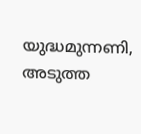യുദ്ധമുന്നണി, അടുത്ത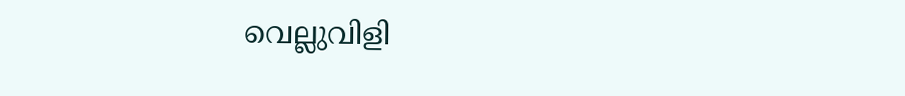വെല്ലുവിളി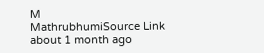M
MathrubhumiSource Link
about 1 month ago